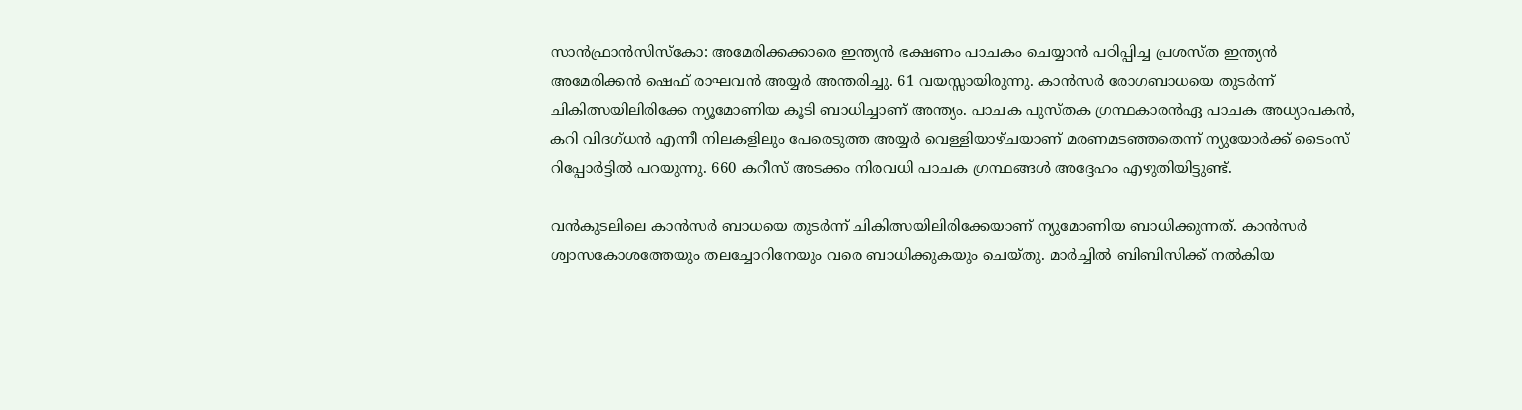സാന്‍ഫ്രാന്‍സിസ്‌കോ: അമേരിക്കക്കാരെ ഇന്ത്യന്‍ ഭക്ഷണം പാചകം ചെയ്യാന്‍ പഠിപ്പിച്ച പ്രശസ്ത ഇന്ത്യന്‍ അമേരിക്കന്‍ ഷെഫ് രാഘവന്‍ അയ്യര്‍ അന്തരിച്ചു. 61 വയസ്സായിരുന്നു. കാന്‍സര്‍ രോഗബാധയെ തുടര്‍ന്ന് ചികിത്സയിലിരിക്കേ ന്യൂമോണിയ കൂടി ബാധിച്ചാണ് അന്ത്യം. പാചക പുസ്തക ഗ്രന്ഥകാരന്‍ഏ പാചക അധ്യാപകന്‍, കറി വിദഗ്ധന്‍ എന്നീ നിലകളിലും പേരെടുത്ത അയ്യര്‍ വെള്ളിയാഴ്ചയാണ് മരണമടഞ്ഞതെന്ന് ന്യുയോര്‍ക്ക് ടൈംസ് റിപ്പോര്‍ട്ടില്‍ പറയുന്നു. 660 കറീസ് അടക്കം നിരവധി പാചക ഗ്രന്ഥങ്ങള്‍ അദ്ദേഹം എഴുതിയിട്ടുണ്ട്.

വന്‍കുടലിലെ കാന്‍സര്‍ ബാധയെ തുടര്‍ന്ന് ചികിത്സയിലിരിക്കേയാണ് ന്യുമോണിയ ബാധിക്കുന്നത്. കാന്‍സര്‍ ശ്വാസകോശത്തേയും തലച്ചോറിനേയും വരെ ബാധിക്കുകയും ചെയ്തു. മാര്‍ച്ചില്‍ ബിബിസിക്ക് നല്‍കിയ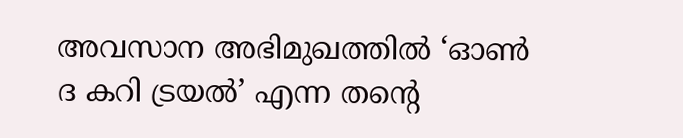അവസാന അഭിമുഖത്തില്‍ ‘ഓണ്‍ ദ കറി ട്രയല്‍’ എന്ന തന്റെ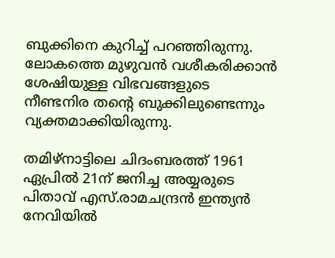ബുക്കിനെ കുറിച്ച് പറഞ്ഞിരുന്നു. ലോകത്തെ മുഴുവന്‍ വശീകരിക്കാന്‍ ശേഷിയുള്ള വിഭവങ്ങളുടെ നീണ്ടനിര തന്റെ ബുക്കിലുണ്ടെന്നും വ്യക്തമാക്കിയിരുന്നു.

തമിഴ്‌നാട്ടിലെ ചിദംബരത്ത് 1961 ഏപ്രില്‍ 21ന് ജനിച്ച അയ്യരുടെ പിതാവ് എസ്.രാമചന്ദ്രന്‍ ഇന്ത്യന്‍ നേവിയില്‍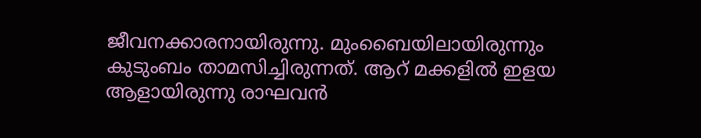ജീവനക്കാരനായിരുന്നു. മുംബൈയിലായിരുന്നും കുടുംബം താമസിച്ചിരുന്നത്. ആറ് മക്കളില്‍ ഇളയ ആളായിരുന്നു രാഘവന്‍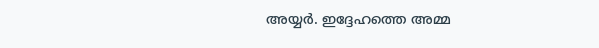അയ്യര്‍. ഇദ്ദേഹത്തെ അമ്മ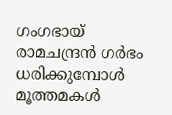ഗംഗഭായ് രാമചന്ദ്രന്‍ ഗര്‍ഭം ധരിക്കുമ്പോള്‍ മൂത്തമകള്‍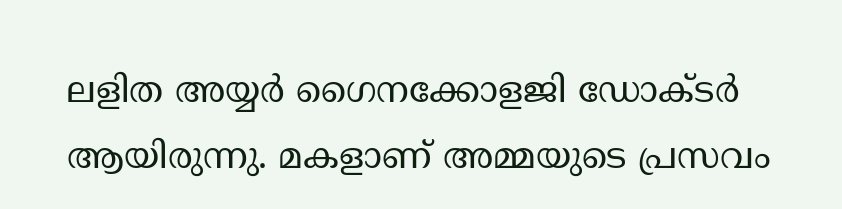ലളിത അയ്യര്‍ ഗൈനക്കോളജി ഡോക്ടര്‍ ആയിരുന്നു. മകളാണ് അമ്മയുടെ പ്രസവം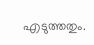എടുത്തതും.